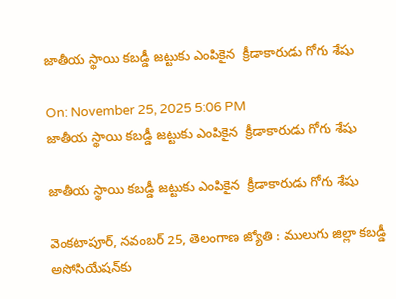జాతీయ స్థాయి కబడ్డీ జట్టుకు ఎంపికైన  క్రీడాకారుడు గోగు శేషు

On: November 25, 2025 5:06 PM
జాతీయ స్థాయి కబడ్డీ జట్టుకు ఎంపికైన  క్రీడాకారుడు గోగు శేషు

జాతీయ స్థాయి కబడ్డీ జట్టుకు ఎంపికైన  క్రీడాకారుడు గోగు శేషు

వెంకటాపూర్, నవంబర్ 25, తెలంగాణ జ్యోతి : ములుగు జిల్లా కబడ్డీ అసోసియేషన్‌కు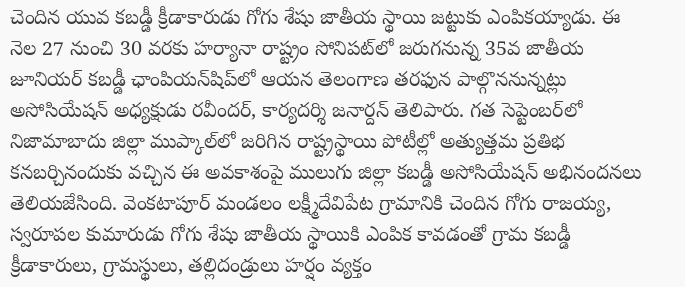చెందిన యువ కబడ్డీ క్రీడాకారుడు గోగు శేషు జాతీయ స్థాయి జట్టుకు ఎంపికయ్యాడు. ఈ నెల 27 నుంచి 30 వరకు హర్యానా రాష్ట్రం సోనిపట్‌లో జరుగనున్న 35వ జాతీయ జూనియర్ కబడ్డీ ఛాంపియన్‌షిప్‌లో ఆయన తెలంగాణ తరఫున పాల్గొననున్నట్లు అసోసియేషన్ అధ్యక్షుడు రవీందర్, కార్యదర్శి జనార్దన్ తెలిపారు. గత సెప్టెంబర్‌లో నిజామాబాదు జిల్లా ముప్కాల్‌లో జరిగిన రాష్ట్రస్థాయి పోటీల్లో అత్యుత్తమ ప్రతిభ కనబర్చినందుకు వచ్చిన ఈ అవకాశంపై ములుగు జిల్లా కబడ్డీ అసోసియేషన్ అభినందనలు తెలియజేసింది. వెంకటాపూర్ మండలం లక్ష్మీదేవిపేట గ్రామానికి చెందిన గోగు రాజయ్య, స్వరూపల కుమారుడు గోగు శేషు జాతీయ స్థాయికి ఎంపిక కావడంతో గ్రామ కబడ్డీ క్రీడాకారులు, గ్రామస్థులు, తల్లిదండ్రులు హర్షం వ్యక్తం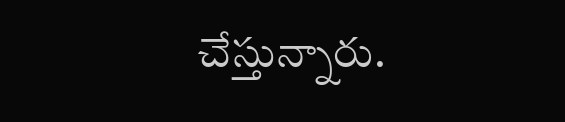చేస్తున్నారు.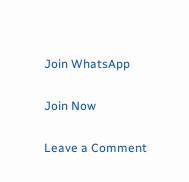Join WhatsApp

Join Now

Leave a Comment